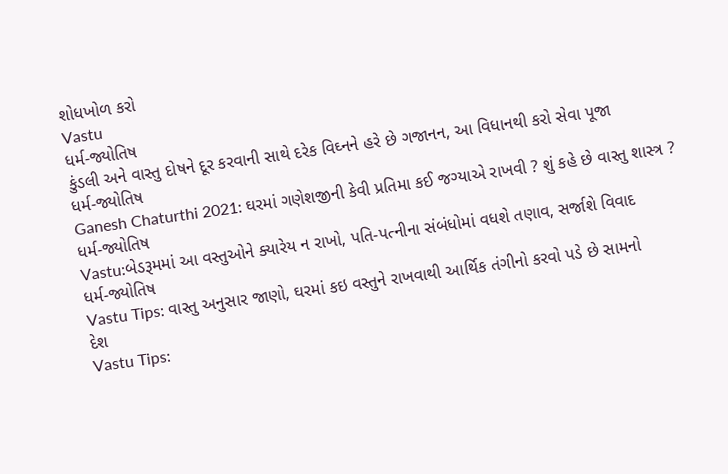શોધખોળ કરો
Vastu
ધર્મ-જ્યોતિષ
કુંડલી અને વાસ્તુ દોષને દૂર કરવાની સાથે દરેક વિઘ્નને હરે છે ગજાનન, આ વિધાનથી કરો સેવા પૂજા
ધર્મ-જ્યોતિષ
Ganesh Chaturthi 2021: ઘરમાં ગણેશજીની કેવી પ્રતિમા કઈ જગ્યાએ રાખવી ? શું કહે છે વાસ્તુ શાસ્ત્ર ?
ધર્મ-જ્યોતિષ
Vastu:બેડરૂમમાં આ વસ્તુઓને ક્યારેય ન રાખો, પતિ-પત્નીના સંબંધોમાં વધશે તણાવ, સર્જાશે વિવાદ
ધર્મ-જ્યોતિષ
Vastu Tips: વાસ્તુ અનુસાર જાણો, ઘરમાં કઇ વસ્તુને રાખવાથી આર્થિક તંગીનો કરવો પડે છે સામનો
દેશ
Vastu Tips: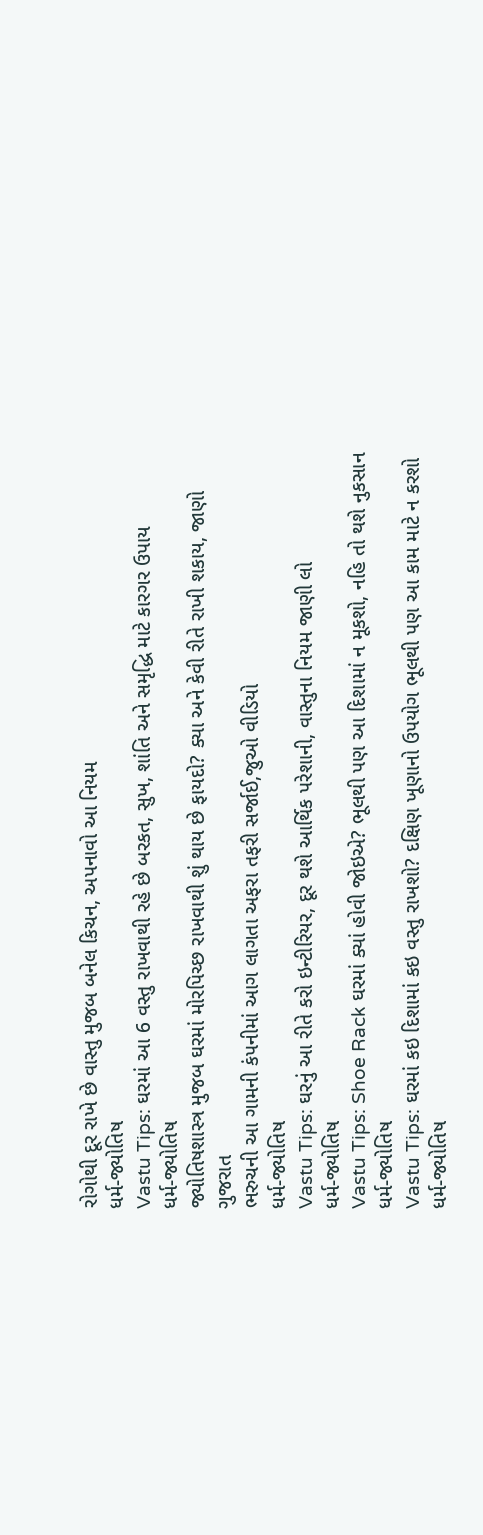રોગોથી દૂર રાખે છે વાસ્તુ મુજબ બનેલ કિચન, અપનાવો આ નિયમ
ધર્મ-જ્યોતિષ
Vastu Tips: ઘરમાં આ 6 વસ્તુ રાખવાથી રહે છે બરકત, સુખ, શાંતિ અને સમૃદ્ધિ માટે કારગર ઉપાય
ધર્મ-જ્યોતિષ
જ્યોતિષશાસ્ત્ર મુજબ ઘરમાં મોરપિચ્છ રાખવાથી શું થાય છે ફાયદો? ક્યા અને કેવી રીતે રાખી શકાય, જાણો
ગુજરાત
ભરુચની આ ગામની કંપનીમાં આગ લાગતા અફરા તફરી સર્જાઈ,જુઓ વીડિયો
ધર્મ-જ્યોતિષ
Vastu Tips: ઘરનું આ રીતે કરો ઇન્ટીરિયર, દૂર થશે આર્થિક પરેશાની, વાસ્તુના નિયમ જાણી લો
ધર્મ-જ્યોતિષ
Vastu Tips: Shoe Rack ઘરમાં ક્યાં હોવી જોઇએ? ભૂલથી પણ આ દિશામાં ન મૂકશો, નહિ તો થશે નુકસાન
ધર્મ-જ્યોતિષ
Vastu Tips: ઘરમાં કઇ દિશામાં કઇ વસ્તુ રાખશો? દક્ષિણ ખૂણાનો ઉપયોગ ભૂલથી પણ આ કામ માટે ન કરશો
ધર્મ-જ્યોતિષ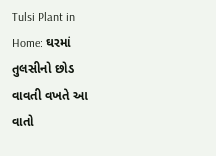Tulsi Plant in Home: ઘરમાં તુલસીનો છોડ વાવતી વખતે આ વાતો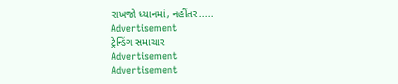રાખજો ધ્યાનમાં, નહીંતર.....
Advertisement
ટ્રેન્ડિંગ સમાચાર
Advertisement
Advertisement